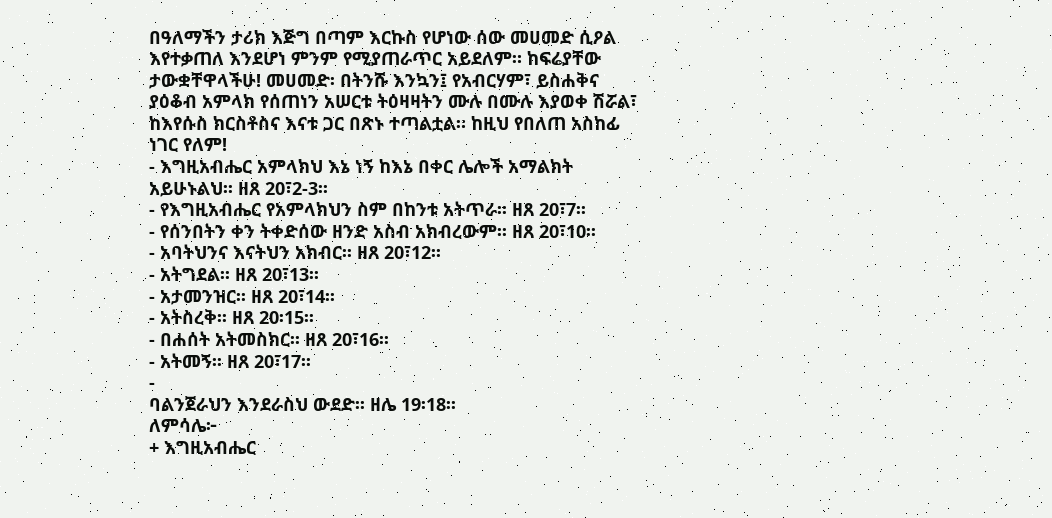በዓለማችን ታሪክ እጅግ በጣም እርኩስ የሆነው ሰው መሀመድ ሲዖል እየተቃጠለ እንደሆነ ምንም የሚያጠራጥር አይደለም። ከፍሬያቸው ታውቋቸዋላችሁ! መሀመድ፡ በትንሹ እንኳን፤ የአብርሃም፣ ይስሐቅና ያዕቆብ አምላክ የሰጠነን አሠርቱ ትዕዛዛትን ሙሉ በሙሉ እያወቀ ሽሯል፣ ከእየሱስ ክርስቶስና እናቱ ጋር በጽኑ ተጣልቷል። ከዚህ የበለጠ አስከፊ ነገር የለም!
- እግዚአብሔር አምላክህ እኔ ነኝ ከእኔ በቀር ሌሎች አማልክት አይሁኑልህ፡፡ ዘጸ 20፣2-3፡፡
- የእግዚአብሔር የአምላክህን ስም በከንቱ አትጥራ፡፡ ዘጸ 20፣7፡፡
- የሰንበትን ቀን ትቀድሰው ዘንድ አስብ አክብረውም፡፡ ዘጸ 20፣10፡፡
- አባትህንና እናትህን አክብር፡፡ ዘጸ 20፣12፡፡
- አትግደል፡፡ ዘጸ 20፣13፡፡
- አታመንዝር፡፡ ዘጸ 20፣14፡፡
- አትስረቅ፡፡ ዘጸ 20፡15፡፡
- በሐሰት አትመስክር፡፡ ዘጸ 20፣16፡፡
- አትመኝ፡፡ ዘጸ 20፣17፡፡
-
ባልንጀራህን እንደራስህ ውደድ፡፡ ዘሌ 19፡18፡፡
ለምሳሌ፦
+ እግዚአብሔር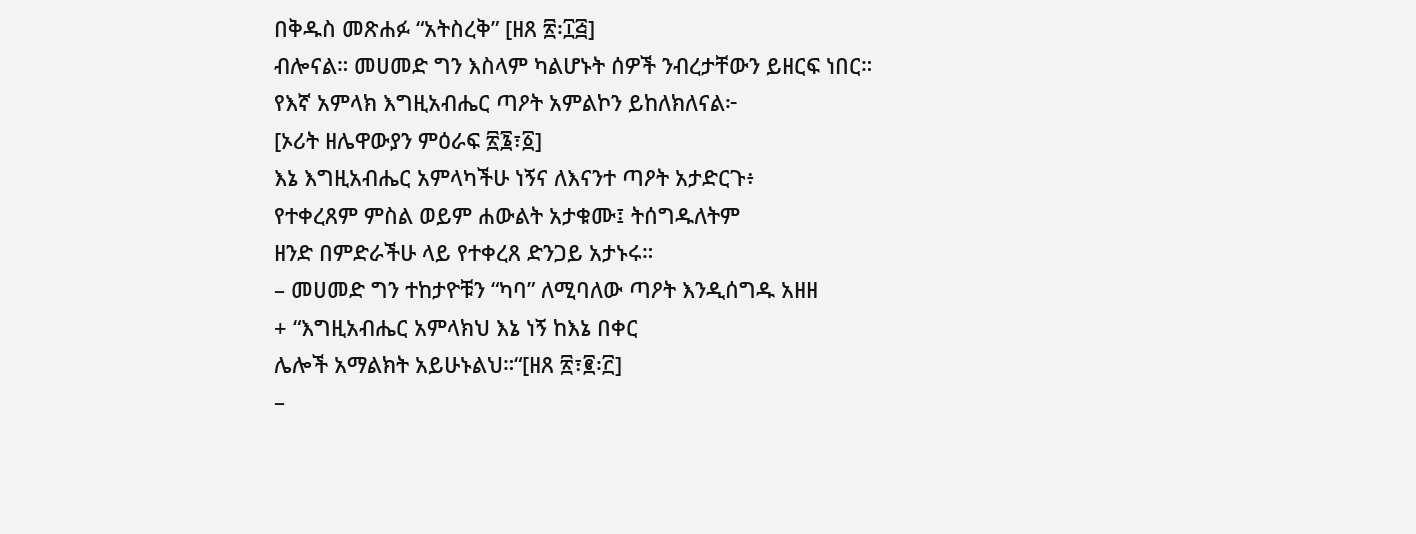በቅዱስ መጽሐፉ “አትስረቅ” [ዘጸ ፳፡፲፭]
ብሎናል። መሀመድ ግን እስላም ካልሆኑት ሰዎች ንብረታቸውን ይዘርፍ ነበር።
የእኛ አምላክ እግዚአብሔር ጣዖት አምልኮን ይከለክለናል፦
[ኦሪት ዘሌዋውያን ምዕራፍ ፳፮፣፩]
እኔ እግዚአብሔር አምላካችሁ ነኝና ለእናንተ ጣዖት አታድርጉ፥
የተቀረጸም ምስል ወይም ሐውልት አታቁሙ፤ ትሰግዱለትም
ዘንድ በምድራችሁ ላይ የተቀረጸ ድንጋይ አታኑሩ።
– መሀመድ ግን ተከታዮቹን “ካባ” ለሚባለው ጣዖት እንዲሰግዱ አዘዘ
+ “እግዚአብሔር አምላክህ እኔ ነኝ ከእኔ በቀር
ሌሎች አማልክት አይሁኑልህ።“[ዘጸ ፳፣፪፡፫]
–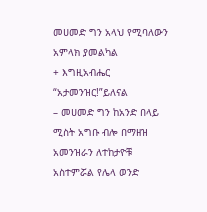መሀመድ ግን አላህ የሚባለውን አምላክ ያመልካል
+ እግዚአብሔር “አታመንዝር!”ይለናል
– መሀመድ ግን ከአንድ በላይ ሚስት አግቡ ብሎ በማዘዝ አመንዝራን ለተከታዮቹ አስተምሯል የሌላ ወንድ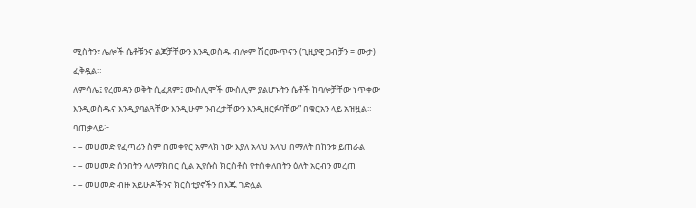ሚስትን፣ ሌሎች ሴቶቹንና ልጆቻቸውን እንዲወስዱ ብሎም ሽርሙጥናን (ጊዚያዊ ጋብቻን = ሙታ) ፈቅዷል።
ለምሳሌ፤ የረመዳን ወቅት ሲፈጸም፤ ሙስሊሞች ሙስሊም ያልሆኑትን ሴቶች ከባሎቻቸው ነጥቀው እንዲወስዱና እንዲያባልጓቸው እንዲሁም ንብረታቸውን እንዲዘርፉባቸው” በቁርአን ላይ አዝዟል።
ባጠቃላይ፦
- – መሀመድ የፈጣሪን ስም በመቀየር አምላክ ነው እያለ አላህ አላህ በማለት በከንቱ ይጠራል
- – መሀመድ ሰንበትን ላለማክበር ሲል ኢየሱስ ክርስቶስ የተሰቀለበትን ዕለት አርብን መረጠ
- – መሀመድ ብዙ አይሁዶችንና ክርስቲያኖችን በእጁ ገድሏል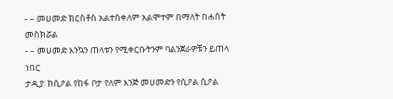- – መሀመድ ክርስቶስ አልተሰቀለም አልሞተም በማለት በሐሰት መስክሯል
- – መሀመድ እንኳን ጠላቱን የሚቀርቡትንም ባልንጀራዎቹን ይጠላ ነበር
ታዲያ፡ ከሲዖል የከፋ ቦታ የለም እንጅ መሀመድን የሲዖል ሲዖል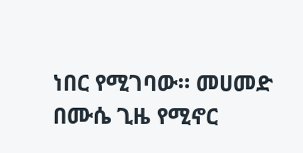ነበር የሚገባው። መሀመድ በሙሴ ጊዜ የሚኖር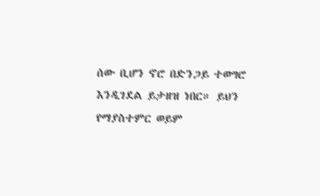ሰው ቢሆን ኖሮ በድንጋይ ተወግሮ እንዲገደል ይታዘዝ ነበር። ይህን የማያስተምር ወይም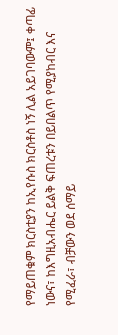የማይጠቁም ክርስቲያን ከኢየሱስ ክርስቶስ ነኝ ሊል አይገባውም፤ ቀጣፊ ነውና፣ ከእግዚአብሔር ይልቅ ፍጠረቱን በይበልጥ የሚያከብር እና የሚፈራ፣ ብቻውን ወደ ሰማይ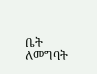ቤት ለመግባት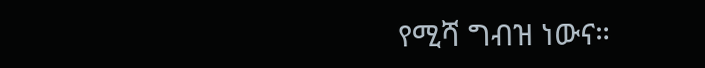የሚሻ ግብዝ ነውና።